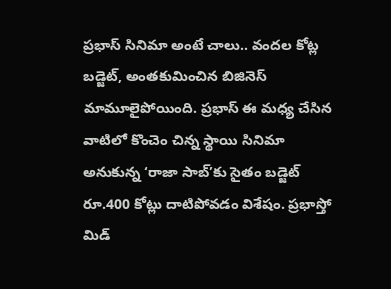ప్రభాస్ సినిమా అంటే చాలు.. వందల కోట్ల బడ్జెట్, అంతకుమించిన బిజినెస్ మామూలైపోయింది. ప్రభాస్ ఈ మధ్య చేసిన వాటిలో కొంచెం చిన్న స్థాయి సినిమా అనుకున్న ‘రాజా సాబ్’కు సైతం బడ్జెట్ రూ.400 కోట్లు దాటిపోవడం విశేషం. ప్రభాస్తో మిడ్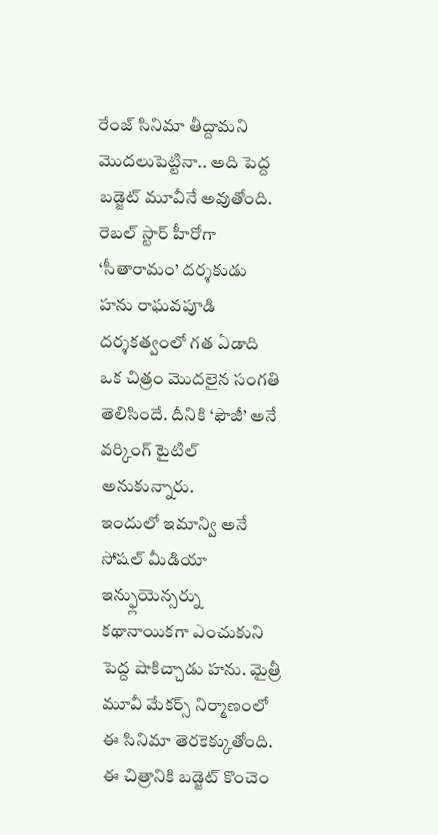రేంజ్ సినిమా తీద్దామని మొదలుపెట్టినా.. అది పెద్ద బడ్జెట్ మూవీనే అవుతోంది. రెబల్ స్టార్ హీరోగా ‘సీతారామం’ దర్శకుడు హను రాఘవపూడి దర్శకత్వంలో గత ఏడాది ఒక చిత్రం మొదలైన సంగతి తెలిసిందే. దీనికి ‘ఫౌజీ’ అనే వర్కింగ్ టైటిల్ అనుకున్నారు.
ఇందులో ఇమాన్వి అనే సోషల్ మీడియా ఇన్ఫ్లుయెన్సర్ను కథానాయికగా ఎంచుకుని పెద్ద షాకిచ్చాడు హను. మైత్రీ మూవీ మేకర్స్ నిర్మాణంలో ఈ సినిమా తెరకెక్కుతోంది. ఈ చిత్రానికి బడ్జెట్ కొంచెం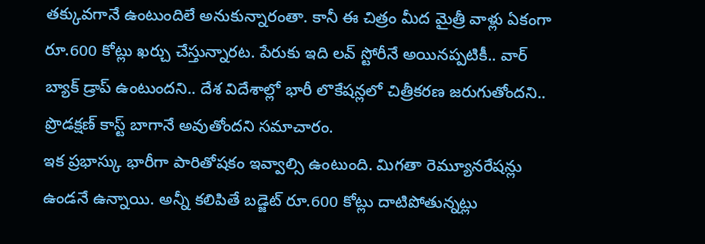తక్కువగానే ఉంటుందిలే అనుకున్నారంతా. కానీ ఈ చిత్రం మీద మైత్రీ వాళ్లు ఏకంగా రూ.600 కోట్లు ఖర్చు చేస్తున్నారట. పేరుకు ఇది లవ్ స్టోరీనే అయినప్పటికీ.. వార్ బ్యాక్ డ్రాప్ ఉంటుందని.. దేశ విదేశాల్లో భారీ లొకేషన్లలో చిత్రీకరణ జరుగుతోందని.. ప్రొడక్షణ్ కాస్ట్ బాగానే అవుతోందని సమాచారం.
ఇక ప్రభాస్కు భారీగా పారితోషకం ఇవ్వాల్సి ఉంటుంది. మిగతా రెమ్యూనరేషన్లు ఉండనే ఉన్నాయి. అన్నీ కలిపితే బడ్జెట్ రూ.600 కోట్లు దాటిపోతున్నట్లు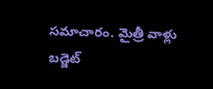సమాచారం. మైత్రీ వాళ్లు బడ్జెట్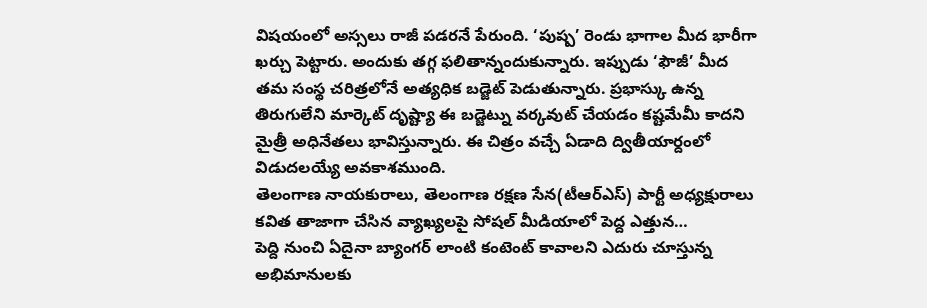విషయంలో అస్సలు రాజీ పడరనే పేరుంది. ‘పుష్ప’ రెండు భాగాల మీద భారీగా ఖర్చు పెట్టారు. అందుకు తగ్గ ఫలితాన్నందుకున్నారు. ఇప్పుడు ‘ఫౌజీ’ మీద తమ సంస్థ చరిత్రలోనే అత్యధిక బడ్జెట్ పెడుతున్నారు. ప్రభాస్కు ఉన్న తిరుగులేని మార్కెట్ దృష్ట్యా ఈ బడ్జెట్ను వర్కవుట్ చేయడం కష్టమేమీ కాదని మైత్రీ అధినేతలు భావిస్తున్నారు. ఈ చిత్రం వచ్చే ఏడాది ద్వితీయార్దంలో విడుదలయ్యే అవకాశముంది.
తెలంగాణ నాయకురాలు, తెలంగాణ రక్షణ సేన(టీఆర్ఎస్) పార్టీ అధ్యక్షురాలు కవిత తాజాగా చేసిన వ్యాఖ్యలపై సోషల్ మీడియాలో పెద్ద ఎత్తున…
పెద్ది నుంచి ఏదైనా బ్యాంగర్ లాంటి కంటెంట్ కావాలని ఎదురు చూస్తున్న అభిమానులకు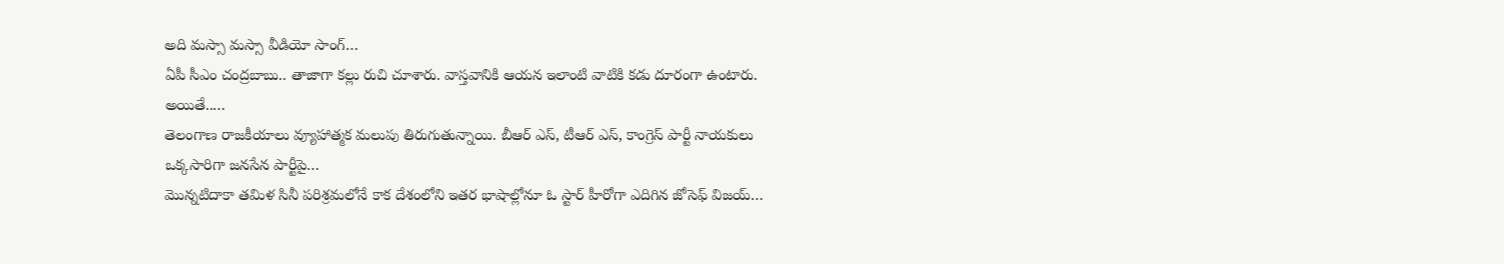అది మస్సా మస్సా వీడియో సాంగ్…
ఏపీ సీఎం చంద్రబాబు.. తాజాగా కల్లు రుచి చూశారు. వాస్తవానికి ఆయన ఇలాంటి వాటికి కడు దూరంగా ఉంటారు. అయితే..…
తెలంగాణ రాజకీయాలు వ్యూహాత్మక మలుపు తిరుగుతున్నాయి. బీఆర్ ఎస్, టీఆర్ ఎస్, కాంగ్రెస్ పార్టీ నాయకులు ఒక్కసారిగా జనసేన పార్టీపై…
మొన్నటిదాకా తమిళ సినీ పరిశ్రమలోనే కాక దేశంలోని ఇతర భాషాల్లోనూ ఓ స్టార్ హీరోగా ఎదిగిన జోసెఫ్ విజయ్…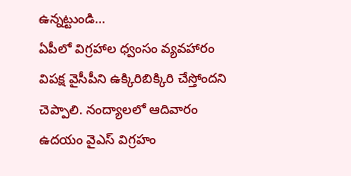ఉన్నట్టుండి…
ఏపీలో విగ్రహాల ధ్వంసం వ్యవహారం విపక్ష వైసీపీని ఉక్కిరిబిక్కిరి చేస్తోందని చెప్పాలి. నంద్యాలలో ఆదివారం ఉదయం వైఎస్ విగ్రహం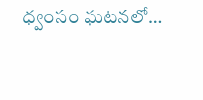ధ్వంసం ఘటనలో…